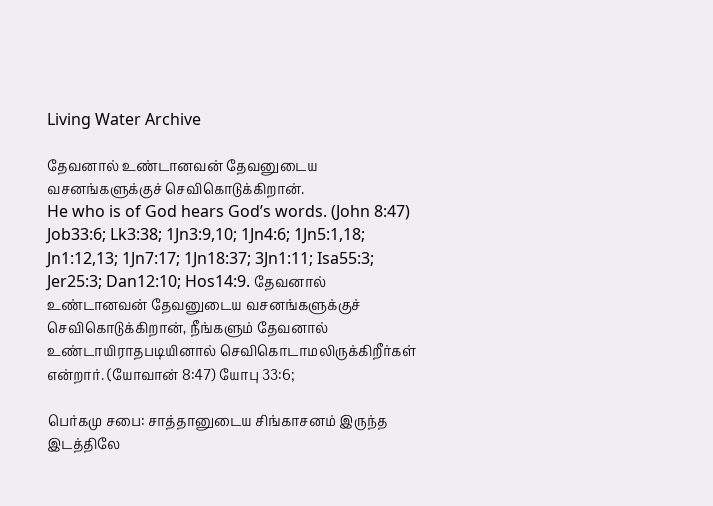Living Water Archive

தேவனால் உண்டானவன் தேவனுடைய வசனங்களுக்குச் செவிகொடுக்கிறான்.
He who is of God hears God’s words. (John 8:47) Job33:6; Lk3:38; 1Jn3:9,10; 1Jn4:6; 1Jn5:1,18; Jn1:12,13; 1Jn7:17; 1Jn18:37; 3Jn1:11; Isa55:3; Jer25:3; Dan12:10; Hos14:9. தேவனால் உண்டானவன் தேவனுடைய வசனங்களுக்குச் செவிகொடுக்கிறான், நீங்களும் தேவனால் உண்டாயிராதபடியினால் செவிகொடாமலிருக்கிறீர்கள் என்றார். (யோவான் 8:47) யோபு 33:6;

பெர்கமு சபை: சாத்தானுடைய சிங்காசனம் இருந்த இடத்திலே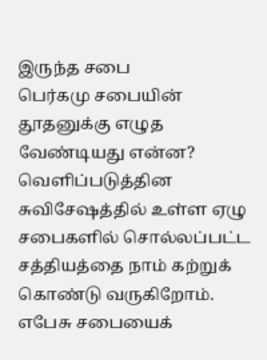இருந்த சபை
பெர்கமு சபையின் தூதனுக்கு எழுத வேண்டியது என்ன? வெளிப்படுத்தின சுவிசேஷத்தில் உள்ள ஏழு சபைகளில் சொல்லப்பட்ட சத்தியத்தை நாம் கற்றுக் கொண்டு வருகிறோம். எபேசு சபையைக்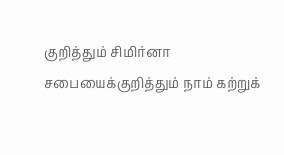குறித்தும் சிமிர்னா சபையைக்குறித்தும் நாம் கற்றுக்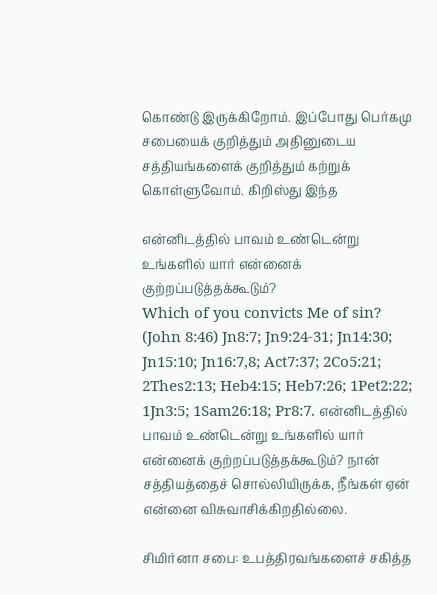கொண்டு இருக்கிறோம். இப்போது பெர்கமு சபையைக் குறித்தும் அதினுடைய சத்தியங்களைக் குறித்தும் கற்றுக் கொள்ளுவோம். கிறிஸ்து இந்த

என்னிடத்தில் பாவம் உண்டென்று உங்களில் யார் என்னைக் குற்றப்படுத்தக்கூடும்?
Which of you convicts Me of sin? (John 8:46) Jn8:7; Jn9:24-31; Jn14:30; Jn15:10; Jn16:7,8; Act7:37; 2Co5:21; 2Thes2:13; Heb4:15; Heb7:26; 1Pet2:22; 1Jn3:5; 1Sam26:18; Pr8:7. என்னிடத்தில் பாவம் உண்டென்று உங்களில் யார் என்னைக் குற்றப்படுத்தக்கூடும்? நான் சத்தியத்தைச் சொல்லியிருக்க, நீங்கள் ஏன் என்னை விசுவாசிக்கிறதில்லை.

சிமிர்னா சபை: உபத்திரவங்களைச் சகித்த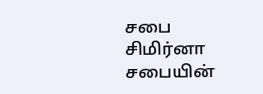சபை
சிமிர்னா சபையின்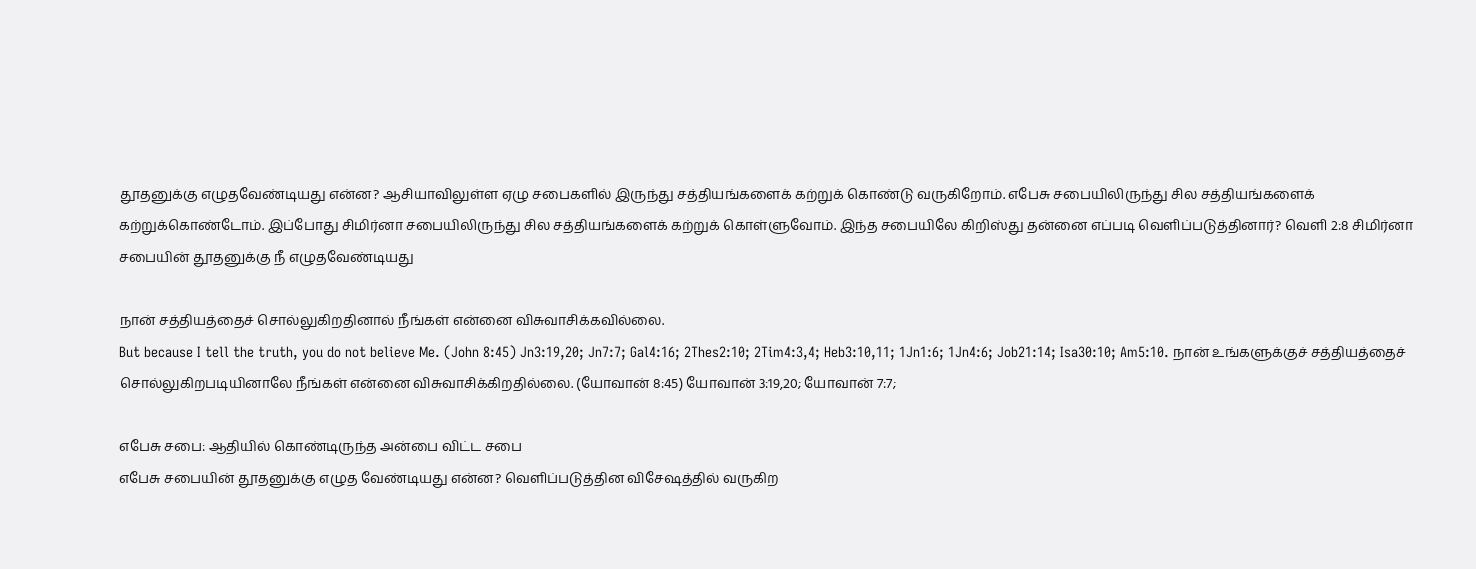தூதனுக்கு எழுதவேண்டியது என்ன? ஆசியாவிலுள்ள ஏழு சபைகளில் இருந்து சத்தியங்களைக் கற்றுக் கொண்டு வருகிறோம். எபேசு சபையிலிருந்து சில சத்தியங்களைக் கற்றுக்கொண்டோம். இப்போது சிமிர்னா சபையிலிருந்து சில சத்தியங்களைக் கற்றுக் கொள்ளுவோம். இந்த சபையிலே கிறிஸ்து தன்னை எப்படி வெளிப்படுத்தினார்? வெளி 2:8 சிமிர்னா சபையின் தூதனுக்கு நீ எழுதவேண்டியது

நான் சத்தியத்தைச் சொல்லுகிறதினால் நீங்கள் என்னை விசுவாசிக்கவில்லை.
But because I tell the truth, you do not believe Me. (John 8:45) Jn3:19,20; Jn7:7; Gal4:16; 2Thes2:10; 2Tim4:3,4; Heb3:10,11; 1Jn1:6; 1Jn4:6; Job21:14; Isa30:10; Am5:10. நான் உங்களுக்குச் சத்தியத்தைச் சொல்லுகிறபடியினாலே நீங்கள் என்னை விசுவாசிக்கிறதில்லை. (யோவான் 8:45) யோவான் 3:19,20; யோவான் 7:7;

எபேசு சபை: ஆதியில் கொண்டிருந்த அன்பை விட்ட சபை
எபேசு சபையின் தூதனுக்கு எழுத வேண்டியது என்ன? வெளிப்படுத்தின விசேஷத்தில் வருகிற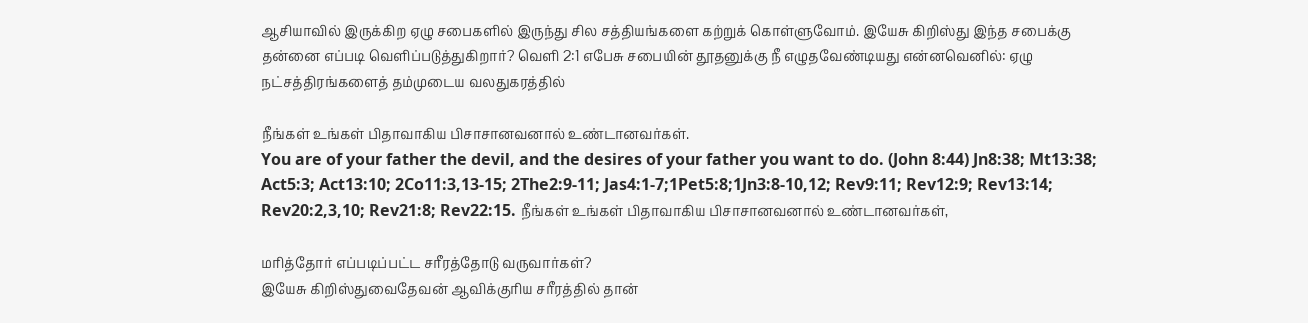ஆசியாவில் இருக்கிற ஏழு சபைகளில் இருந்து சில சத்தியங்களை கற்றுக் கொள்ளுவோம். இயேசு கிறிஸ்து இந்த சபைக்கு தன்னை எப்படி வெளிப்படுத்துகிறார்? வெளி 2:1 எபேசு சபையின் தூதனுக்கு நீ எழுதவேண்டியது என்னவெனில்: ஏழு நட்சத்திரங்களைத் தம்முடைய வலதுகரத்தில்

நீங்கள் உங்கள் பிதாவாகிய பிசாசானவனால் உண்டானவர்கள்.
You are of your father the devil, and the desires of your father you want to do. (John 8:44) Jn8:38; Mt13:38; Act5:3; Act13:10; 2Co11:3,13-15; 2The2:9-11; Jas4:1-7;1Pet5:8;1Jn3:8-10,12; Rev9:11; Rev12:9; Rev13:14; Rev20:2,3,10; Rev21:8; Rev22:15. நீங்கள் உங்கள் பிதாவாகிய பிசாசானவனால் உண்டானவர்கள்,

மரித்தோர் எப்படிப்பட்ட சரீரத்தோடு வருவார்கள்?
இயேசு கிறிஸ்துவைதேவன் ஆவிக்குரிய சரீரத்தில் தான்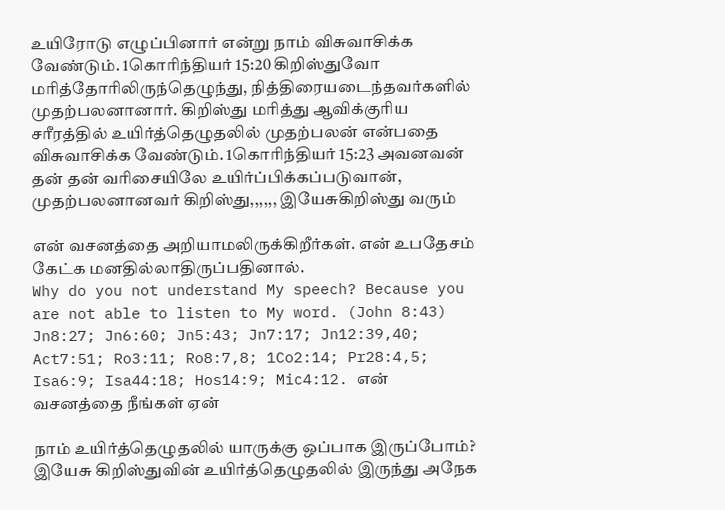உயிரோடு எழுப்பினார் என்று நாம் விசுவாசிக்க வேண்டும். 1கொரிந்தியர் 15:20 கிறிஸ்துவோ மரித்தோரிலிருந்தெழுந்து, நித்திரையடைந்தவர்களில் முதற்பலனானார். கிறிஸ்து மரித்து ஆவிக்குரிய சரீரத்தில் உயிர்த்தெழுதலில் முதற்பலன் என்பதை விசுவாசிக்க வேண்டும். 1கொரிந்தியர் 15:23 அவனவன் தன் தன் வரிசையிலே உயிர்ப்பிக்கப்படுவான், முதற்பலனானவர் கிறிஸ்து,,,,,, இயேசுகிறிஸ்து வரும்

என் வசனத்தை அறியாமலிருக்கிறீர்கள். என் உபதேசம் கேட்க மனதில்லாதிருப்பதினால்.
Why do you not understand My speech? Because you are not able to listen to My word. (John 8:43) Jn8:27; Jn6:60; Jn5:43; Jn7:17; Jn12:39,40; Act7:51; Ro3:11; Ro8:7,8; 1Co2:14; Pr28:4,5; Isa6:9; Isa44:18; Hos14:9; Mic4:12. என் வசனத்தை நீங்கள் ஏன்

நாம் உயிர்த்தெழுதலில் யாருக்கு ஒப்பாக இருப்போம்?
இயேசு கிறிஸ்துவின் உயிர்த்தெழுதலில் இருந்து அநேக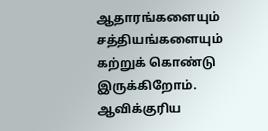ஆதாரங்களையும் சத்தியங்களையும் கற்றுக் கொண்டு இருக்கிறோம். ஆவிக்குரிய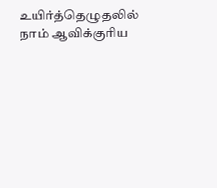உயிர்த்தெழுதலில் நாம் ஆவிக்குரிய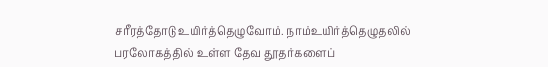சரீரத்தோடு உயிர்த்தெழுவோம். நாம்உயிர்த்தெழுதலில் பரலோகத்தில் உள்ள தேவ தூதர்களைப்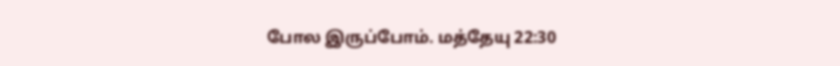போல இருப்போம். மத்தேயு 22:30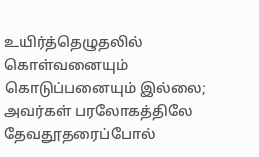உயிர்த்தெழுதலில் கொள்வனையும் கொடுப்பனையும் இல்லை; அவர்கள் பரலோகத்திலே தேவதூதரைப்போல்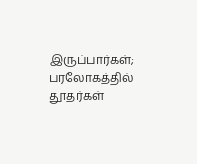இருப்பார்கள்; பரலோகத்தில் தூதர்கள்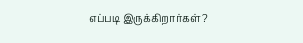எப்படி இருக்கிறார்கள்?